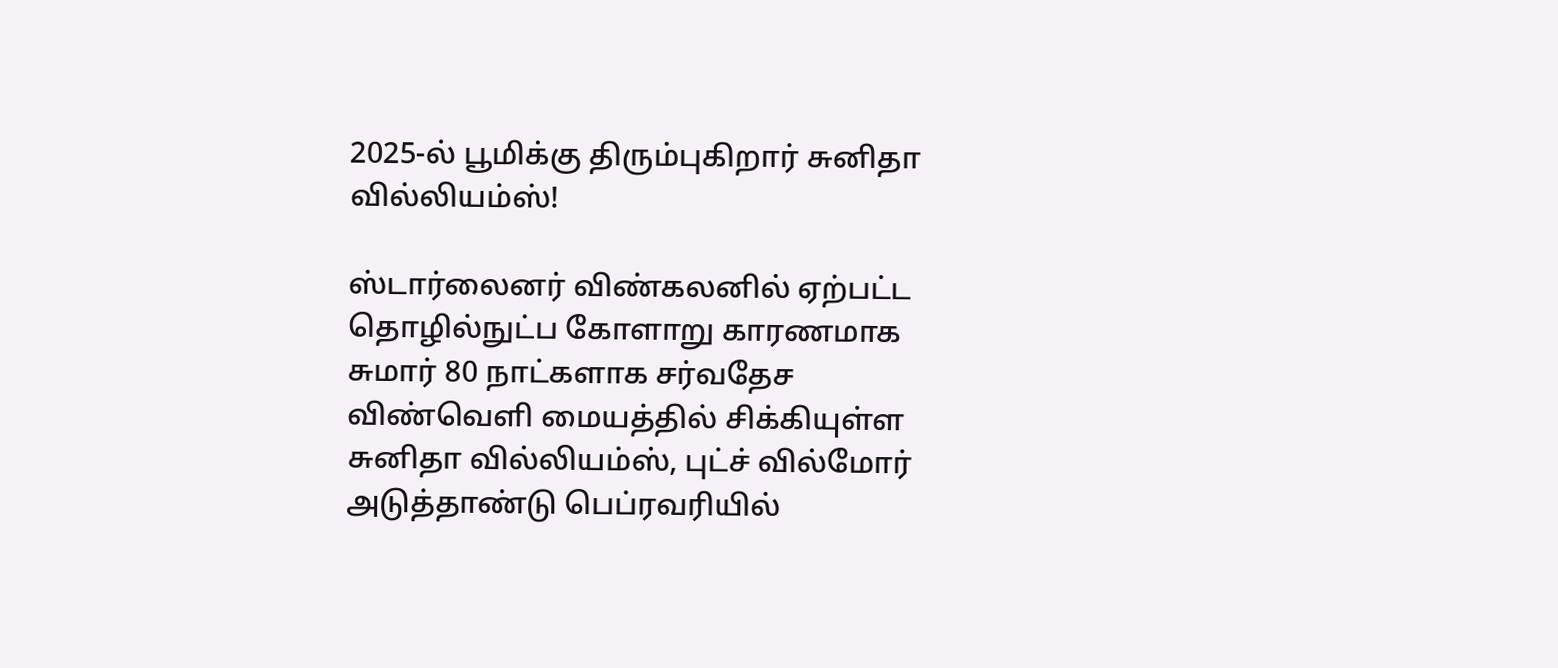2025-ல் பூமிக்கு திரும்புகிறார் சுனிதா வில்லியம்ஸ்!

ஸ்டார்லைனர் விண்கலனில் ஏற்பட்ட தொழில்நுட்ப கோளாறு காரணமாக சுமார் 80 நாட்களாக சர்வதேச விண்வெளி மையத்தில் சிக்கியுள்ள சுனிதா வில்லியம்ஸ், புட்ச் வில்மோர் அடுத்தாண்டு பெப்ரவரியில்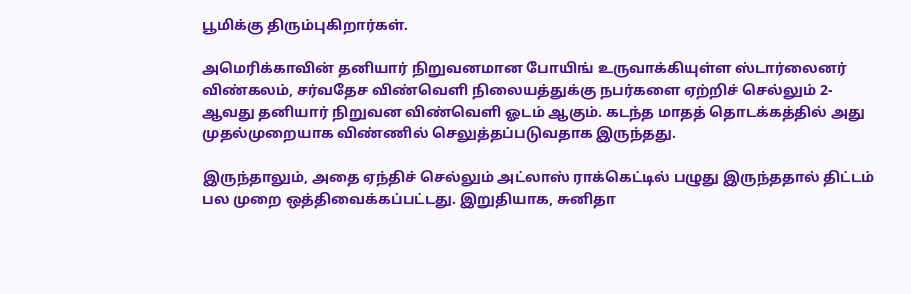பூமிக்கு திரும்புகிறார்கள்.

அமெரிக்காவின் தனியார் நிறுவனமான போயிங் உருவாக்கியுள்ள ஸ்டார்லைனர் விண்கலம், சர்வதேச விண்வெளி நிலையத்துக்கு நபர்களை ஏற்றிச் செல்லும் 2-ஆவது தனியார் நிறுவன விண்வெளி ஓடம் ஆகும். கடந்த மாதத் தொடக்கத்தில் அது முதல்முறையாக விண்ணில் செலுத்தப்படுவதாக இருந்தது.

இருந்தாலும், அதை ஏந்திச் செல்லும் அட்லாஸ் ராக்கெட்டில் பழுது இருந்ததால் திட்டம் பல முறை ஒத்திவைக்கப்பட்டது. இறுதியாக, சுனிதா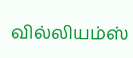வில்லியம்ஸ்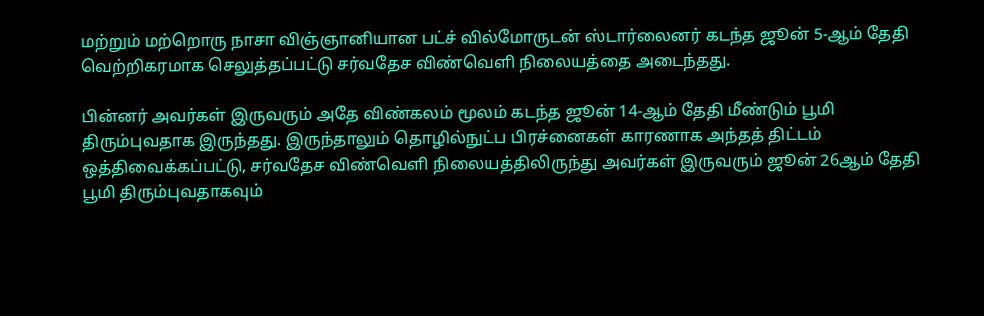மற்றும் மற்றொரு நாசா விஞ்ஞானியான பட்ச் வில்மோருடன் ஸ்டார்லைனர் கடந்த ஜூன் 5-ஆம் தேதி வெற்றிகரமாக செலுத்தப்பட்டு சர்வதேச விண்வெளி நிலையத்தை அடைந்தது.

பின்னர் அவர்கள் இருவரும் அதே விண்கலம் மூலம் கடந்த ஜூன் 14-ஆம் தேதி மீண்டும் பூமி திரும்புவதாக இருந்தது. இருந்தாலும் தொழில்நுட்ப பிரச்னைகள் காரணாக அந்தத் திட்டம் ஒத்திவைக்கப்பட்டு, சர்வதேச விண்வெளி நிலையத்திலிருந்து அவர்கள் இருவரும் ஜூன் 26ஆம் தேதி பூமி திரும்புவதாகவும்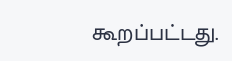கூறப்பட்டது.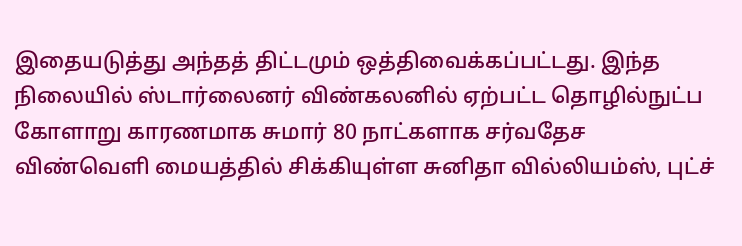இதையடுத்து அந்தத் திட்டமும் ஒத்திவைக்கப்பட்டது. இந்த நிலையில் ஸ்டார்லைனர் விண்கலனில் ஏற்பட்ட தொழில்நுட்ப கோளாறு காரணமாக சுமார் 80 நாட்களாக சர்வதேச விண்வெளி மையத்தில் சிக்கியுள்ள சுனிதா வில்லியம்ஸ், புட்ச்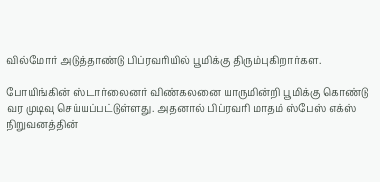வில்மோர் அடுத்தாண்டு பிப்ரவரியில் பூமிக்கு திரும்புகிறார்கள.

போயிங்கின் ஸ்டார்லைனர் விண்கலனை யாருமின்றி பூமிக்கு கொண்டு வர முடிவு செய்யப்பட்டுள்ளது. அதனால் பிப்ரவரி மாதம் ஸ்பேஸ் எக்ஸ் நிறுவனத்தின்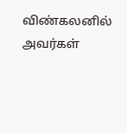விண்கலனில் அவர்கள்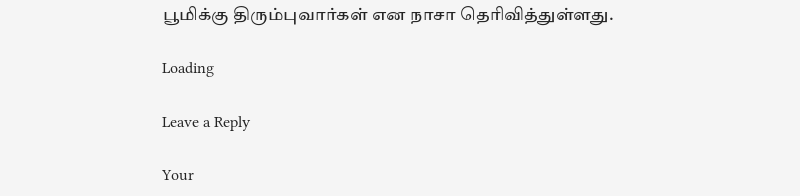பூமிக்கு திரும்புவார்கள் என நாசா தெரிவித்துள்ளது.

Loading

Leave a Reply

Your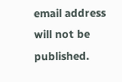email address will not be published.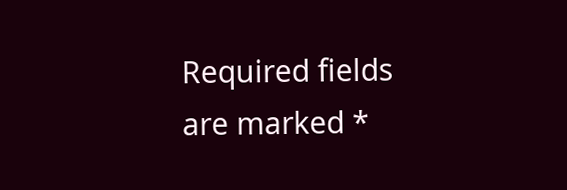Required fields are marked *